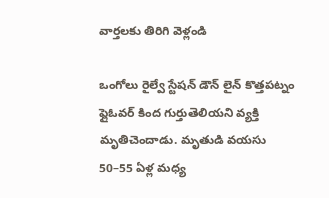వార్తలకు తిరిగి వెళ్లండి

ఒంగోలు రైల్వే స్టేషన్ డౌన్ లైన్ కొత్తపట్నం ఫ్లైఓవర్ కింద గుర్తుతెలియని వ్యక్తి మృతిచెందాడు. మృతుడి వయసు 50–55 ఏళ్ల మధ్య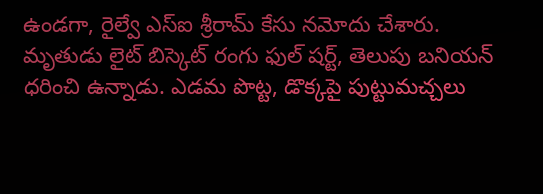ఉండగా, రైల్వే ఎస్ఐ శ్రీరామ్ కేసు నమోదు చేశారు.
మృతుడు లైట్ బిస్కెట్ రంగు ఫుల్ షర్ట్, తెలుపు బనియన్ ధరించి ఉన్నాడు. ఎడమ పొట్ట, డొక్కపై పుట్టుమచ్చలు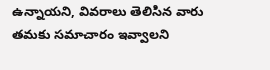ఉన్నాయని, వివరాలు తెలిసిన వారు తమకు సమాచారం ఇవ్వాలని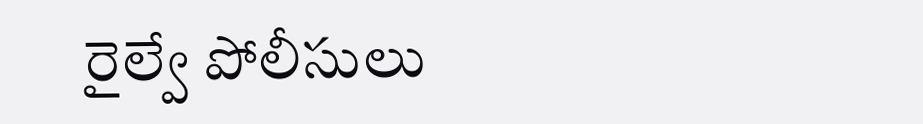రైల్వే పోలీసులు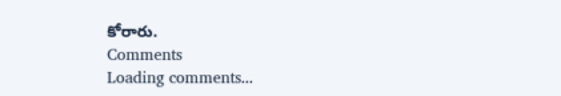కోరారు.
Comments
Loading comments...